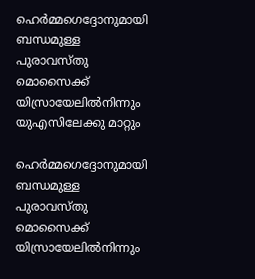ഹെര്‍മ്മഗെദ്ദോനുമായി ബന്ധമുള്ള പുരാവസ്തു മൊസൈക്ക് യിസ്രായേലില്‍നിന്നും യുഎസിലേക്കു മാറ്റും

ഹെര്‍മ്മഗെദ്ദോനുമായി ബന്ധമുള്ള പുരാവസ്തു മൊസൈക്ക് യിസ്രായേലില്‍നിന്നും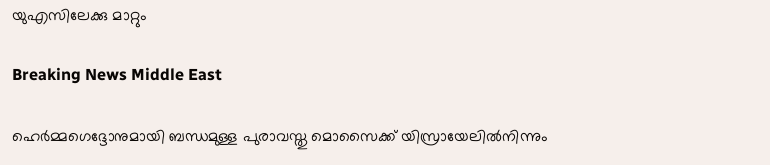യുഎസിലേക്കു മാറ്റും

Breaking News Middle East

ഹെര്‍മ്മഗെദ്ദോനുമായി ബന്ധമുള്ള പുരാവസ്തു മൊസൈക്ക് യിസ്രായേലില്‍നിന്നും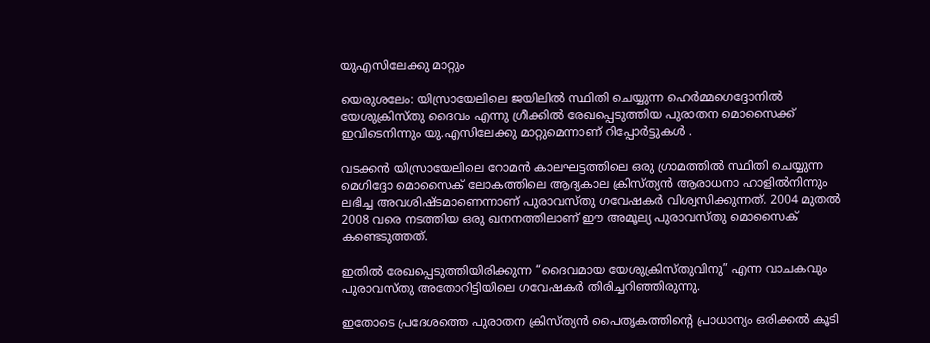യുഎസിലേക്കു മാറ്റും

യെരുശലേം: യിസ്രായേലിലെ ജയിലില്‍ സ്ഥിതി ചെയ്യുന്ന ഹെര്‍മ്മഗെദ്ദോനില്‍ യേശുക്രിസ്തു ദൈവം എന്നു ഗ്രീക്കില്‍ രേഖപ്പെടുത്തിയ പുരാതന മൊസൈക്ക് ഇവിടെനിന്നും യു.എസിലേക്കു മാറ്റുമെന്നാണ് റിപ്പോര്‍ട്ടുകള്‍ ‍.

വടക്കന്‍ യിസ്രായേലിലെ റോമന്‍ കാലഘട്ടത്തിലെ ഒരു ഗ്രാമത്തില്‍ സ്ഥിതി ചെയ്യുന്ന മെഗിദ്ദോ മൊസൈക് ലോകത്തിലെ ആദ്യകാല ക്രിസ്ത്യന്‍ ആരാധനാ ഹാളില്‍നിന്നും ലഭിച്ച അവശിഷ്ടമാണെന്നാണ് പുരാവസ്തു ഗവേഷകര്‍ വിശ്വസിക്കുന്നത്. 2004 മുതല്‍ 2008 വരെ നടത്തിയ ഒരു ഖനനത്തിലാണ് ഈ അമൂല്യ പുരാവസ്തു മൊസൈക് കണ്ടെടുത്തത്.

ഇതില്‍ രേഖപ്പെടുത്തിയിരിക്കുന്ന “ദൈവമായ യേശുക്രിസ്തുവിനു” എന്ന വാചകവും പുരാവസ്തു അതോറിട്ടിയിലെ ഗവേഷകര്‍ തിരിച്ചറിഞ്ഞിരുന്നു.

ഇതോടെ പ്രദേശത്തെ പുരാതന ക്രിസ്ത്യന്‍ പൈതൃകത്തിന്റെ പ്രാധാന്യം ഒരിക്കല്‍ കൂടി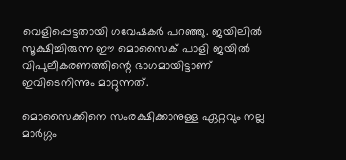വെളിപ്പെട്ടതായി ഗവേഷകര്‍ പറഞ്ഞു. ജയിലില്‍ സൂക്ഷിച്ചിരുന്ന ഈ മൊസൈക് പാളി ജയില്‍ വിപുലീകരണത്തിന്റെ ഭാഗമായിട്ടാണ് ഇവിടെനിന്നും മാറ്റുന്നത്.

മൊസൈക്കിനെ സംരക്ഷിക്കാനുള്ള ഏറ്റവും നല്ല മാര്‍ഗ്ഗം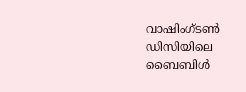വാഷിംഗ്ടണ്‍ ഡിസിയിലെ ബൈബിള്‍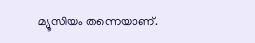മ്യൂസിയം തന്നെയാണ്.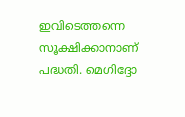ഇവിടെത്തന്നെ സൂക്ഷിക്കാനാണ് പദ്ധതി. മെഗിദ്ദോ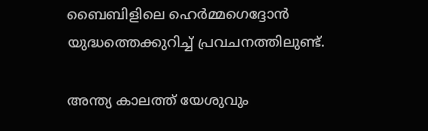ബൈബിളിലെ ഹെര്‍മ്മഗെദ്ദോന്‍ യുദ്ധത്തെക്കുറിച്ച് പ്രവചനത്തിലുണ്ട്.

അന്ത്യ കാലത്ത് യേശുവും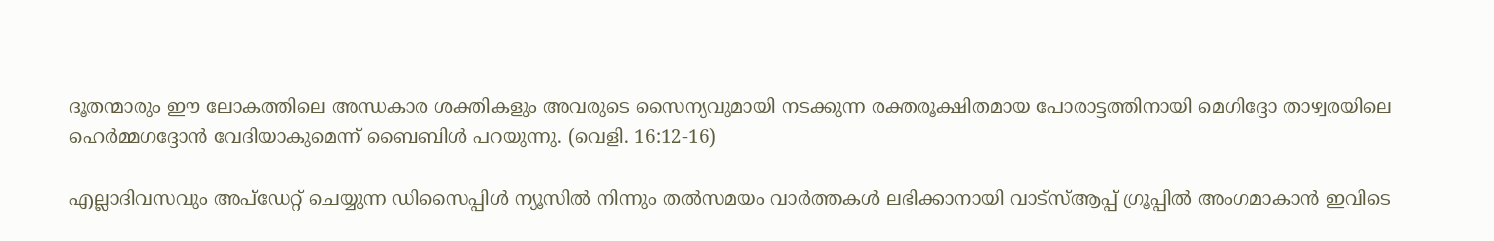ദൂതന്മാരും ഈ ലോകത്തിലെ അന്ധകാര ശക്തികളും അവരുടെ സൈന്യവുമായി നടക്കുന്ന രക്തരൂക്ഷിതമായ പോരാട്ടത്തിനായി മെഗിദ്ദോ താഴ്വരയിലെ ഹെര്‍മ്മഗദ്ദോന്‍ വേദിയാകുമെന്ന് ബൈബിള്‍ പറയുന്നു. (വെളി. 16:12-16)

എല്ലാദിവസവും അപ്ഡേറ്റ് ചെയ്യുന്ന ഡിസൈപ്പിൾ ന്യൂസിൽ നിന്നും തൽസമയം വാർത്തകൾ ലഭിക്കാനായി വാട്സ്ആപ്പ് ഗ്രൂപ്പിൽ അംഗമാകാൻ ഇവിടെ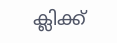ക്ലിക്ക്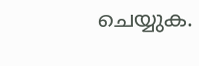ചെയ്യുക.